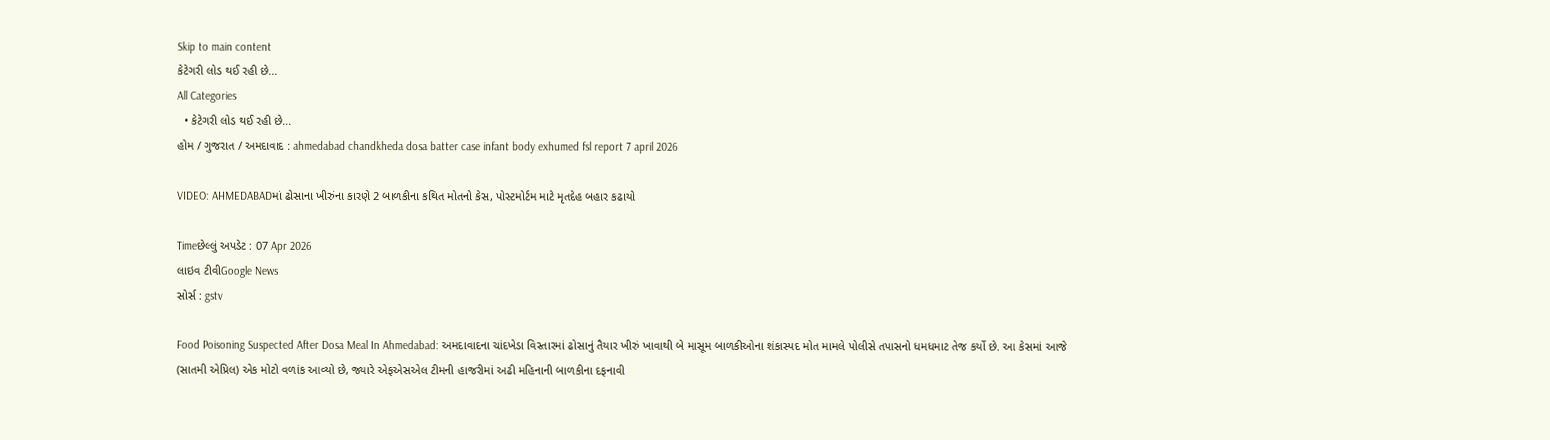Skip to main content
કેટેગરી લોડ થઈ રહી છે...
All Categories
  • કેટેગરી લોડ થઈ રહી છે...
હોમ / ગુજરાત / અમદાવાદ : ahmedabad chandkheda dosa batter case infant body exhumed fsl report 7 april 2026

VIDEO: AHMEDABADમાં ઢોસાના ખીરુંના કારણે 2 બાળકીના કથિત મોતનો કેસ, પોસ્ટમોર્ટમ માટે મૃતદેહ બહાર કઢાયો

Timeછેલ્લું અપડેટ : 07 Apr 2026
લાઇવ ટીવીGoogle News
સોર્સ : gstv

Food Poisoning Suspected After Dosa Meal In Ahmedabad: અમદાવાદના ચાંદખેડા વિસ્તારમાં ઢોસાનું તૈયાર ખીરું ખાવાથી બે માસૂમ બાળકીઓના શંકાસ્પદ મોત મામલે પોલીસે તપાસનો ધમધમાટ તેજ કર્યો છે. આ કેસમાં આજે (સાતમી એપ્રિલ) એક મોટો વળાંક આવ્યો છે, જ્યારે એફએસએલ ટીમની હાજરીમાં અઢી મહિનાની બાળકીના દફનાવી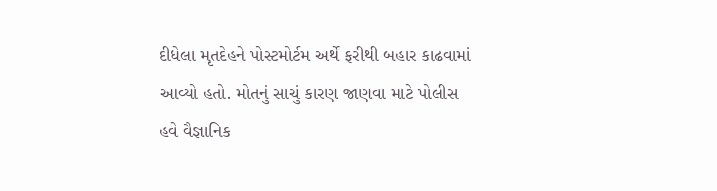દીધેલા મૃતદેહને પોસ્ટમોર્ટમ અર્થે ફરીથી બહાર કાઢવામાં આવ્યો હતો. મોતનું સાચું કારણ જાણવા માટે પોલીસ હવે વૈજ્ઞાનિક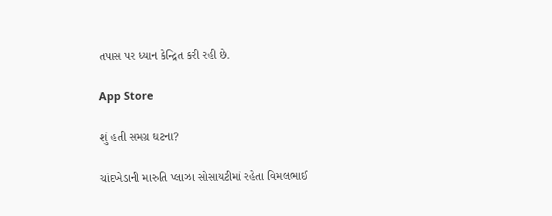તપાસ પર ધ્યાન કેન્દ્રિત કરી રહી છે.

App Store

શું હતી સમગ્ર ઘટના?

ચાંદખેડાની મારુતિ પ્લાઝા સોસાયટીમાં રહેતા વિમલભાઈ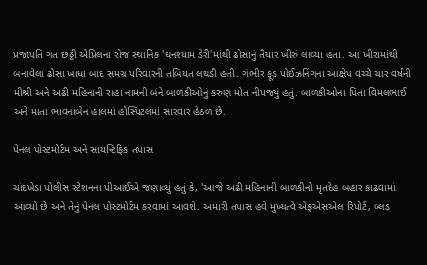પ્રજાપતિ ગત છઠ્ઠી એપ્રિલના રોજ સ્થાનિક 'ઘનશ્યામ ડેરી'માંથી ઢોસાનું તૈયાર ખીરું લાવ્યા હતા. આ ખીરામાંથી બનાવેલા ઢોસા ખાધા બાદ સમગ્ર પરિવારની તબિયત લથડી હતી. ગંભીર ફૂડ પોઈઝનિંગના આક્ષેપ વચ્ચે ચાર વર્ષની મીશ્રી અને અઢી મહિનાની રાહા નામની બંને બાળકીઓનું કરુણ મોત નીપજ્યું હતું. બાળકીઓના પિતા વિમલભાઈ અને માતા ભાવનાબેન હાલમાં હોસ્પિટલમાં સારવાર હેઠળ છે.

પેનલ પોસ્ટમોર્ટમ અને સાયન્ટિફિક તપાસ

ચાંદખેડા પોલીસ સ્ટેશનના પીઆઈએ જણાવ્યું હતું કે, 'આજે અઢી મહિનાની બાળકીનો મૃતદેહ બહાર કાઢવામાં આવ્યો છે અને તેનું પેનલ પોસ્ટમોર્ટમ કરવામાં આવશે. અમારી તપાસ હવે મુખ્યત્વે એફએસએલ રિપોર્ટ, બ્લડ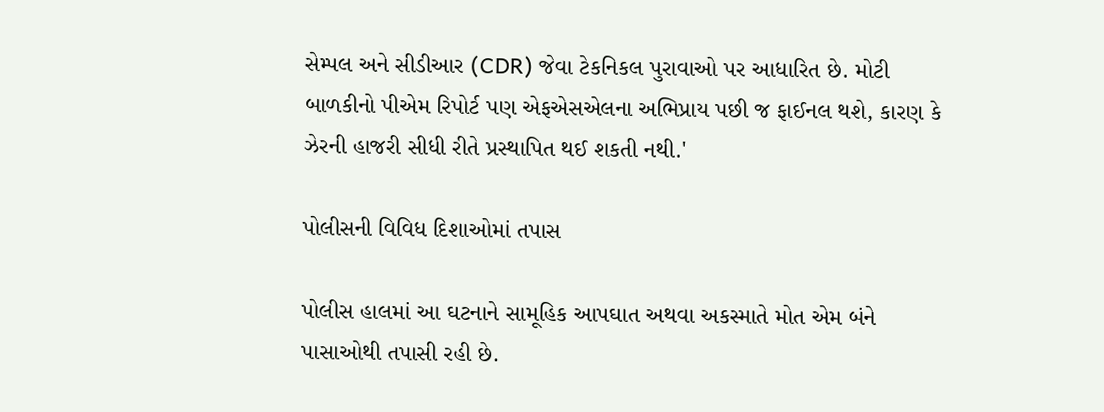સેમ્પલ અને સીડીઆર (CDR) જેવા ટેકનિકલ પુરાવાઓ પર આધારિત છે. મોટી બાળકીનો પીએમ રિપોર્ટ પણ એફએસએલના અભિપ્રાય પછી જ ફાઈનલ થશે, કારણ કે ઝેરની હાજરી સીધી રીતે પ્રસ્થાપિત થઈ શકતી નથી.'

પોલીસની વિવિધ દિશાઓમાં તપાસ

પોલીસ હાલમાં આ ઘટનાને સામૂહિક આપઘાત અથવા અકસ્માતે મોત એમ બંને પાસાઓથી તપાસી રહી છે.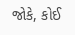જોકે, કોઈ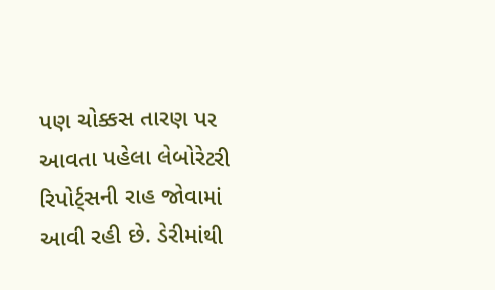પણ ચોક્કસ તારણ પર આવતા પહેલા લેબોરેટરી રિપોર્ટ્સની રાહ જોવામાં આવી રહી છે. ડેરીમાંથી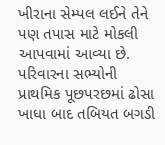ખીરાના સેમ્પલ લઈને તેને પણ તપાસ માટે મોકલી આપવામાં આવ્યા છે. પરિવારના સભ્યોની પ્રાથમિક પૂછપરછમાં ઢોસા ખાધા બાદ તબિયત બગડી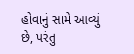હોવાનું સામે આવ્યું છે, પરંતુ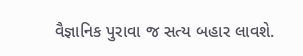વૈજ્ઞાનિક પુરાવા જ સત્ય બહાર લાવશે.